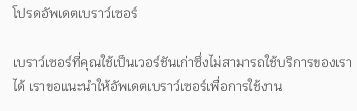โปรดอัพเดตเบราว์เซอร์

เบราว์เซอร์ที่คุณใช้เป็นเวอร์ชันเก่าซึ่งไม่สามารถใช้บริการของเราได้ เราขอแนะนำให้อัพเดตเบราว์เซอร์เพื่อการใช้งาน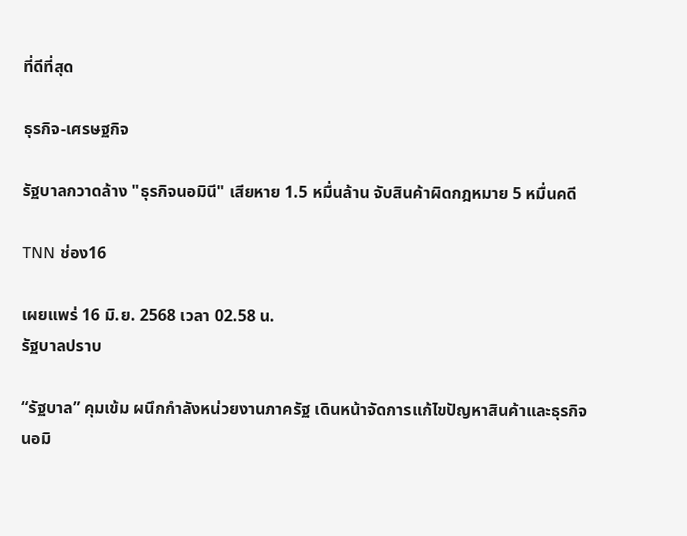ที่ดีที่สุด

ธุรกิจ-เศรษฐกิจ

รัฐบาลกวาดล้าง "ธุรกิจนอมินี" เสียหาย 1.5 หมื่นล้าน จับสินค้าผิดกฎหมาย 5 หมื่นคดี

TNN ช่อง16

เผยแพร่ 16 มิ.ย. 2568 เวลา 02.58 น.
รัฐบาลปราบ

“รัฐบาล” คุมเข้ม ผนึกกำลังหน่วยงานภาครัฐ เดินหน้าจัดการแก้ไขปัญหาสินค้าและธุรกิจนอมิ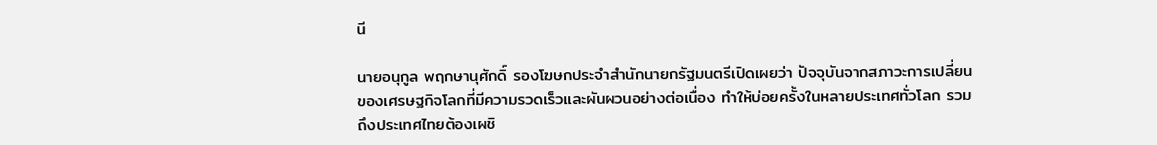นี

นายอนุกูล พฤกษานุศักดิ์ รองโฆษกประจำสำนักนายกรัฐมนตรีเปิดเผยว่า ปัจจุบันจากสภาวะการเปลี่ยนของเศรษฐกิจโลกที่มีความรวดเร็วและผันผวนอย่างต่อเนื่อง ทำให้บ่อยครั้งในหลายประเทศทั่วโลก รวมถึงประเทศไทยต้องเผชิ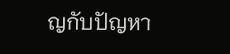ญกับปัญหา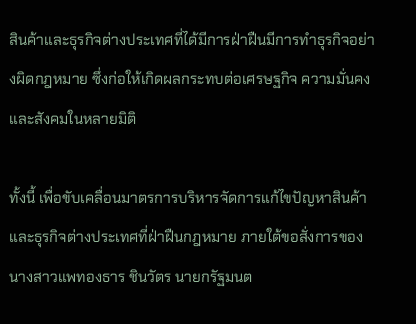สินค้าและธุรกิจต่างประเทศที่ได้มีการฝ่าฝืนมีการทำธุรกิจอย่างผิดกฎหมาย ซึ่งก่อให้เกิดผลกระทบต่อเศรษฐกิจ ความมั่นคง และสังคมในหลายมิติ

ทั้งนี้ เพื่อขับเคลื่อนมาตรการบริหารจัดการแก้ไขปัญหาสินค้าและธุรกิจต่างประเทศที่ฝ่าฝืนกฎหมาย ภายใต้ขอสั่งการของนางสาวแพทองธาร ชินวัตร นายกรัฐมนต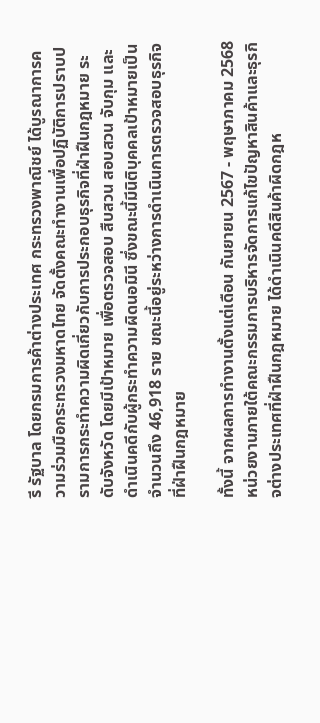รี รัฐบาล โดยกรมการค้าต่างประเทศ กระทรวงพาณิชย์ ได้บูรณาการความร่วมมือกระทรวงมหาดไทย จัดตั้งคณะทำงานเพื่อปฏิบัติการปราบปรามการกระทำความผิดเกี่ยวกับการประกอบธุรกิจที่ฝ่าฝืนกฎหมาย ระดับจังหวัด โดยมีเป้าหมาย เพื่อตรวจสอบ สืบสวน สอบสวน จับกุม และดำเนินคดีกับผู้กระทำความผิดนอมินี ซึ่งขณะนี้มีนิติบุคคลเป้าหมายเป็นจำนวนถึง 46,918 ราย ขณะนี้อยู่ระหว่างการดำเนินการตรวจสอบธุรกิจที่ฝ่าฝืนกฎหมาย

ทั้งนี้ จากผลการทำงานตั้งแต่เดือน กันยายน 2567 - พฤษาภาคม 2568 หน่วยงานภายใต้คณะกรรมการบริหารจัดการแก้ไขปัญหาสินค้าและธุรกิจต่างประเทศที่ฝ่าฝืนกฎหมาย ได้ดำเนินคดีสินค้าผิดกฎห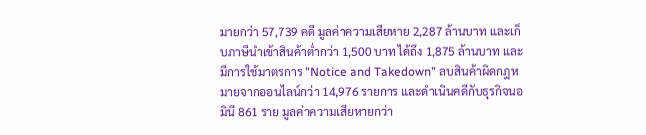มายกว่า 57,739 คดี มูลค่าความเสียหาย 2,287 ล้านบาท และเก็บภาษีนำเข้าสินค้าต่ำกว่า 1,500 บาท ได้ถึง 1,875 ล้านบาท และมีการใช้มาตรการ "Notice and Takedown" ลบสินค้าผิดกฎหมายจากออนไลน์กว่า 14,976 รายการ และดำเนินคดีกับธุรกิจนอมินี 861 ราย มูลค่าความเสียหายกว่า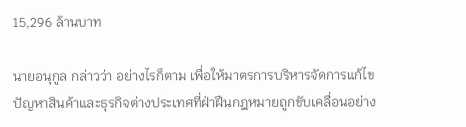15,296 ล้านบาท

นายอนุกูล กล่าวว่า อย่างไรก็ตาม เพื่อให้มาตรการบริหารจัดการแก้ไขปัญหาสินค้าและธุรกิจต่างประเทศที่ฝ่าฝืนกฎหมายถูกขับเคลื่อนอย่าง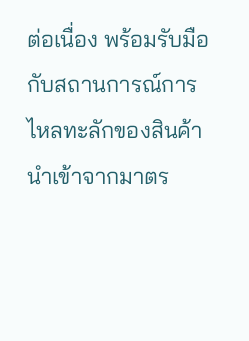ต่อเนื่อง พร้อมรับมือกับสถานการณ์การไหลทะลักของสินค้านำเข้าจากมาตร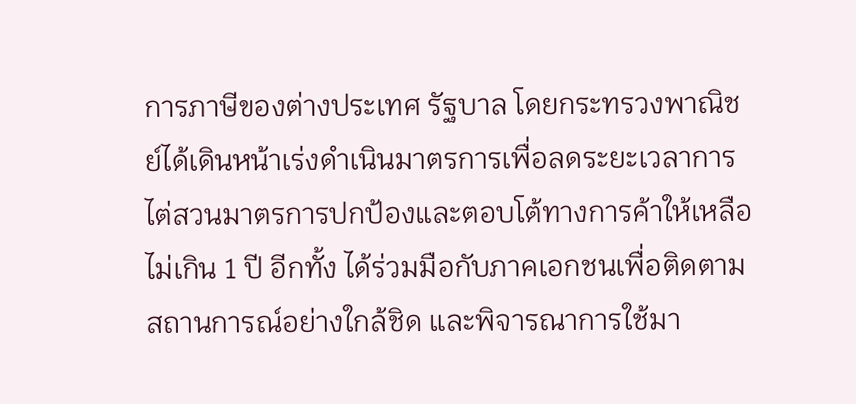การภาษีของต่างประเทศ รัฐบาล โดยกระทรวงพาณิชย์ได้เดินหน้าเร่งดำเนินมาตรการเพื่อลดระยะเวลาการไต่สวนมาตรการปกป้องและตอบโต้ทางการค้าให้เหลือไม่เกิน 1 ปี อีกทั้ง ได้ร่วมมือกับภาคเอกชนเพื่อติดตามสถานการณ์อย่างใกล้ชิด และพิจารณาการใช้มา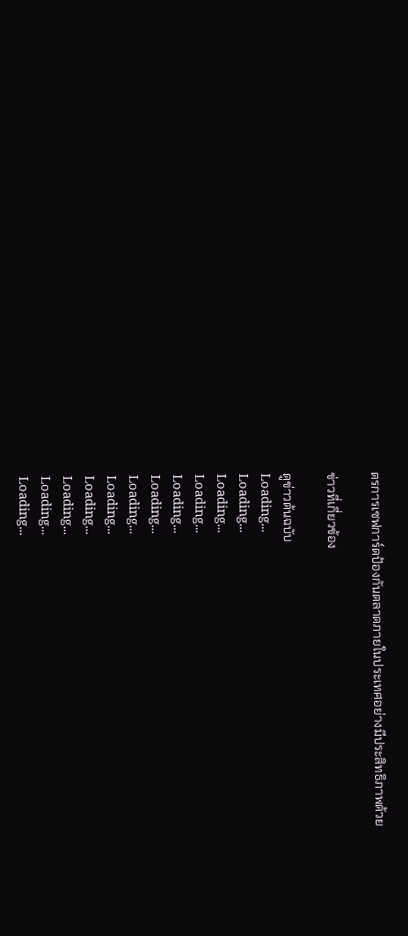ตรการเซฟการ์ดป้องกันตลาดภายในประเทศอย่างมีประสิทธิภาพด้วย

ข่าวที่เกี่ยวข้อง

ดูข่าวต้นฉบับ
Loading...
Loading...
Loading...
Loading...
Loading...
Loading...
Loading...
Loading...
Loading...
Loading...
Loading...
Loading...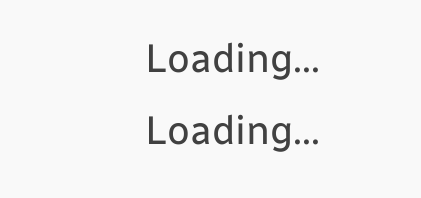Loading...
Loading...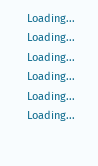Loading...
Loading...
Loading...
Loading...
Loading...
Loading...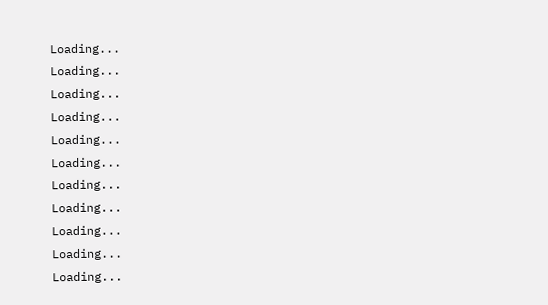Loading...
Loading...
Loading...
Loading...
Loading...
Loading...
Loading...
Loading...
Loading...
Loading...
Loading...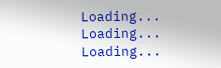Loading...
Loading...
Loading...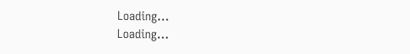Loading...
Loading...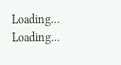Loading...
Loading...